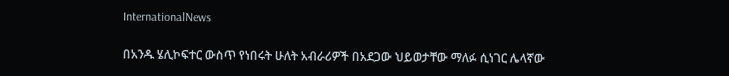InternationalNews

በአንዱ ሄሊኮፍተር ውስጥ የነበሩት ሁለት አብራሪዎች በአደጋው ህይወታቸው ማለፉ ሲነገር ሌላኛው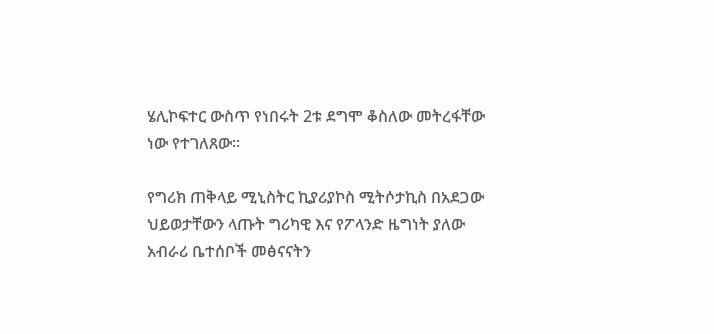ሄሊኮፍተር ውስጥ የነበሩት 2ቱ ደግሞ ቆስለው መትረፋቸው ነው የተገለጸው፡፡

የግሪክ ጠቅላይ ሚኒስትር ኪያሪያኮስ ሚትሶታኪስ በአደጋው ህይወታቸውን ላጡት ግሪካዊ እና የፖላንድ ዜግነት ያለው አብራሪ ቤተሰቦች መፅናናትን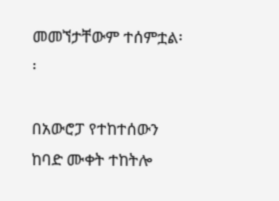መመኘታቸውም ተሰምቷል፡፡

በአውሮፓ የተከተሰውን ከባድ ሙቀት ተከትሎ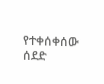የተቀሰቀሰው ሰደድ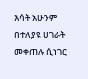እሳት አሁንም በተለያዩ ሀገራት መቀጠሉ ሲነገር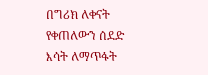በግሪክ ለቀናት የቀጠለውን ሰደድ እሳት ለማጥፋት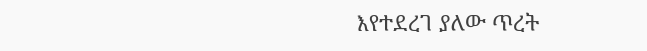እየተደረገ ያለው ጥረት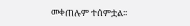መቀጠሉም ተሰምቷል፡፡